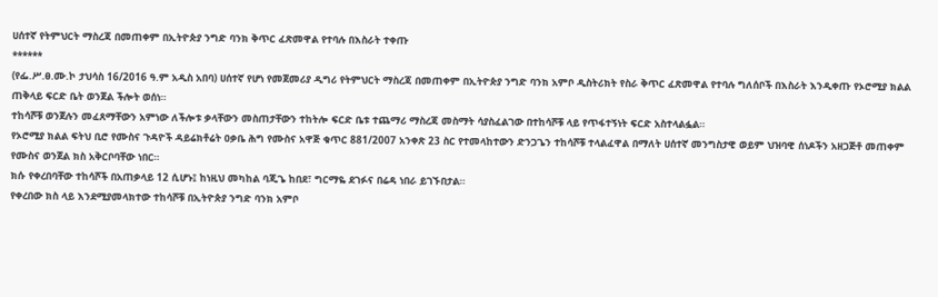ሀሰተኛ የትምህርት ማስረጃ በመጠቀም በኢትዮጵያ ንግድ ባንክ ቅጥር ፈጽመዋል የተባሉ በእስራት ተቀጡ
******
(የፌ.ሥ.ፀ.ሙ.ኮ ታህሳስ 16/2016 ዓ.ም አዲስ አበባ) ሀሰተኛ የሆነ የመጀመሪያ ዲግሪ የትምህርት ማስረጃ በመጠቀም በኢትዮጵያ ንግድ ባንክ አምቦ ዲስትሪክት የስራ ቅጥር ፈጽመዋል የተባሉ ግለሰቦች በእስራት እንዲቀጡ የኦሮሚያ ክልል ጠቅላይ ፍርድ ቤት ወንጀል ችሎት ወሰነ።
ተከሳሾቹ ወንጀሉን መፈጸማቸውን አምነው ለችሎቱ ቃላቸውን መስጠታቸውን ተከትሎ ፍርድ ቤቱ ተጨማሪ ማስረጃ መስማት ሳያስፈልገው በተከሳሾቹ ላይ የጥፋተኝነት ፍርድ አስተላልፏል።
የኦሮሚያ ክልል ፍትህ ቢሮ የሙስና ጉዳዮች ዳይሬክቶሬት ዐቃቤ ሕግ የሙስና አዋጅ ቁጥር 881/2007 አንቀጽ 23 ስር የተመላከተውን ድንጋጌን ተከሳሾቹ ተላልፈዋል በማለት ሀሰተኛ መንግስታዊ ወይም ህዝባዊ ሰነዶችን አዘጋጅቶ መጠቀም የሙስና ወንጀል ክስ አቅርቦባቸው ነበር።
ክሱ የቀረበባቸው ተከሳሾች በአጠቃላይ 12 ሲሆኑ፤ ከነዚህ መካከል ባጂጌ ከበደ፣ ግርማዬ ደገፉና በሬዳ ነበራ ይገኙበታል።
የቀረበው ክስ ላይ እንደሚያመላክተው ተከሳሾቹ በኢትዮጵያ ንግድ ባንክ አምቦ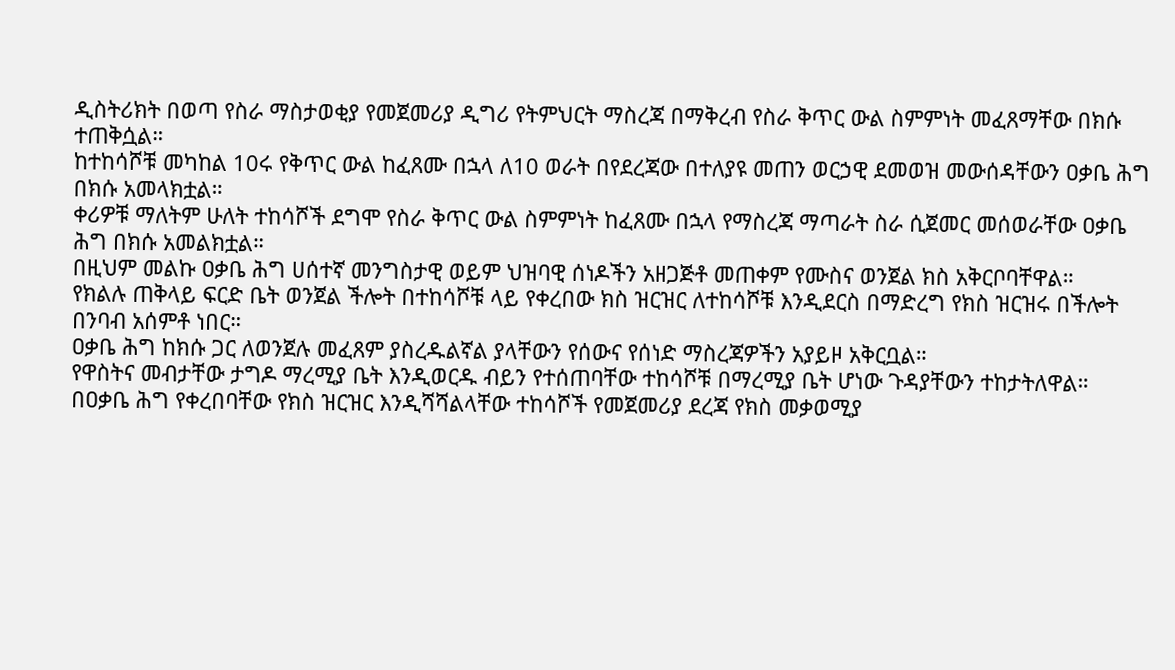ዲስትሪክት በወጣ የስራ ማስታወቂያ የመጀመሪያ ዲግሪ የትምህርት ማስረጃ በማቅረብ የስራ ቅጥር ውል ስምምነት መፈጸማቸው በክሱ ተጠቅሷል።
ከተከሳሾቹ መካከል 10ሩ የቅጥር ውል ከፈጸሙ በኋላ ለ10 ወራት በየደረጃው በተለያዩ መጠን ወርኃዊ ደመወዝ መውሰዳቸውን ዐቃቤ ሕግ በክሱ አመላክቷል።
ቀሪዎቹ ማለትም ሁለት ተከሳሾች ደግሞ የስራ ቅጥር ውል ስምምነት ከፈጸሙ በኋላ የማስረጃ ማጣራት ስራ ሲጀመር መሰወራቸው ዐቃቤ ሕግ በክሱ አመልክቷል።
በዚህም መልኩ ዐቃቤ ሕግ ሀሰተኛ መንግስታዊ ወይም ህዝባዊ ሰነዶችን አዘጋጅቶ መጠቀም የሙስና ወንጀል ክስ አቅርቦባቸዋል።
የክልሉ ጠቅላይ ፍርድ ቤት ወንጀል ችሎት በተከሳሾቹ ላይ የቀረበው ክስ ዝርዝር ለተከሳሾቹ እንዲደርስ በማድረግ የክስ ዝርዝሩ በችሎት በንባብ አሰምቶ ነበር።
ዐቃቤ ሕግ ከክሱ ጋር ለወንጀሉ መፈጸም ያስረዱልኛል ያላቸውን የሰውና የሰነድ ማስረጃዎችን አያይዞ አቅርቧል።
የዋስትና መብታቸው ታግዶ ማረሚያ ቤት እንዲወርዱ ብይን የተሰጠባቸው ተከሳሾቹ በማረሚያ ቤት ሆነው ጉዳያቸውን ተከታትለዋል።
በዐቃቤ ሕግ የቀረበባቸው የክስ ዝርዝር እንዲሻሻልላቸው ተከሳሾች የመጀመሪያ ደረጃ የክስ መቃወሚያ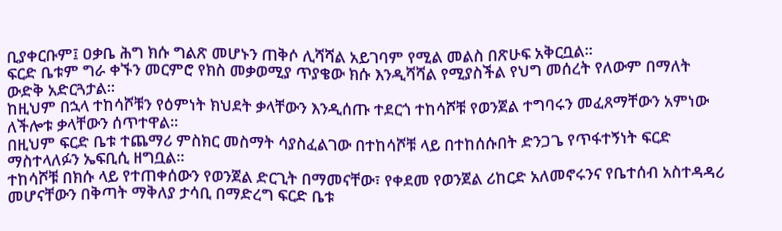ቢያቀርቡም፤ ዐቃቤ ሕግ ክሱ ግልጽ መሆኑን ጠቅሶ ሊሻሻል አይገባም የሚል መልስ በጽሁፍ አቅርቧል።
ፍርድ ቤቱም ግራ ቀኙን መርምሮ የክስ መቃወሚያ ጥያቄው ክሱ እንዲሻሻል የሚያስችል የህግ መሰረት የለውም በማለት ውድቅ አድርጓታል።
ከዚህም በኋላ ተከሳሾቹን የዕምነት ክህደት ቃላቸውን እንዲሰጡ ተደርጎ ተከሳሾቹ የወንጀል ተግባሩን መፈጸማቸውን አምነው ለችሎቱ ቃላቸውን ሰጥተዋል።
በዚህም ፍርድ ቤቱ ተጨማሪ ምስክር መስማት ሳያስፈልገው በተከሳሾቹ ላይ በተከሰሱበት ድንጋጌ የጥፋተኝነት ፍርድ ማስተላለፉን ኤፍቢሲ ዘግቧል።
ተከሳሾቹ በክሱ ላይ የተጠቀሰውን የወንጀል ድርጊት በማመናቸው፣ የቀደመ የወንጀል ሪከርድ አለመኖሩንና የቤተሰብ አስተዳዳሪ መሆናቸውን በቅጣት ማቅለያ ታሳቢ በማድረግ ፍርድ ቤቱ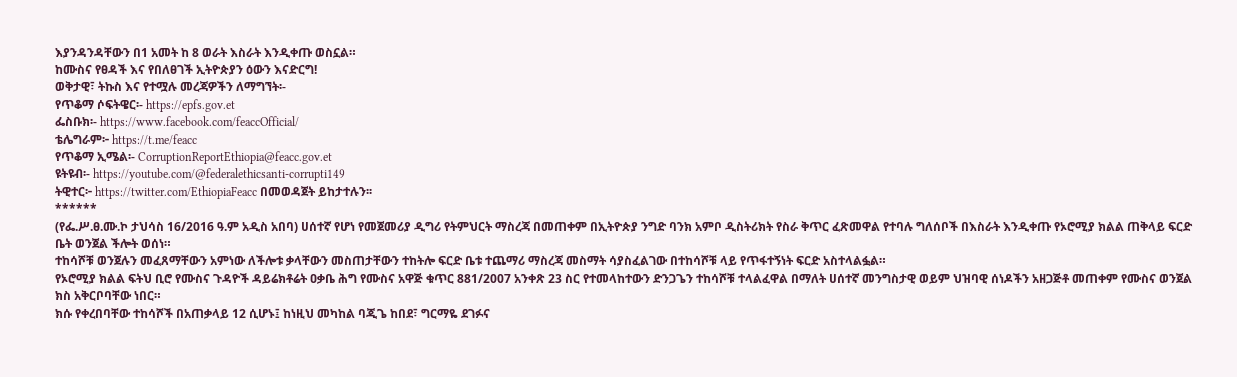እያንዳንዳቸውን በ1 አመት ከ 8 ወራት እስራት እንዲቀጡ ወስኗል።
ከሙስና የፀዳች እና የበለፀገች ኢትዮጵያን ዕውን እናድርግ!
ወቅታዊ፣ ትኩስ እና የተሟሉ መረጃዎችን ለማግኘት፡-
የጥቆማ ሶፍትዌር፡- https://epfs.gov.et
ፌስቡክ፡- https://www.facebook.com/feaccOfficial/
ቴሌግራም፦ https://t.me/feacc
የጥቆማ ኢሜል፡- CorruptionReportEthiopia@feacc.gov.et
ዩትዩብ፡- https://youtube.com/@federalethicsanti-corrupti149
ትዊተር፦ https://twitter.com/EthiopiaFeacc በመወዳጀት ይከታተሉን፡፡
******
(የፌ.ሥ.ፀ.ሙ.ኮ ታህሳስ 16/2016 ዓ.ም አዲስ አበባ) ሀሰተኛ የሆነ የመጀመሪያ ዲግሪ የትምህርት ማስረጃ በመጠቀም በኢትዮጵያ ንግድ ባንክ አምቦ ዲስትሪክት የስራ ቅጥር ፈጽመዋል የተባሉ ግለሰቦች በእስራት እንዲቀጡ የኦሮሚያ ክልል ጠቅላይ ፍርድ ቤት ወንጀል ችሎት ወሰነ።
ተከሳሾቹ ወንጀሉን መፈጸማቸውን አምነው ለችሎቱ ቃላቸውን መስጠታቸውን ተከትሎ ፍርድ ቤቱ ተጨማሪ ማስረጃ መስማት ሳያስፈልገው በተከሳሾቹ ላይ የጥፋተኝነት ፍርድ አስተላልፏል።
የኦሮሚያ ክልል ፍትህ ቢሮ የሙስና ጉዳዮች ዳይሬክቶሬት ዐቃቤ ሕግ የሙስና አዋጅ ቁጥር 881/2007 አንቀጽ 23 ስር የተመላከተውን ድንጋጌን ተከሳሾቹ ተላልፈዋል በማለት ሀሰተኛ መንግስታዊ ወይም ህዝባዊ ሰነዶችን አዘጋጅቶ መጠቀም የሙስና ወንጀል ክስ አቅርቦባቸው ነበር።
ክሱ የቀረበባቸው ተከሳሾች በአጠቃላይ 12 ሲሆኑ፤ ከነዚህ መካከል ባጂጌ ከበደ፣ ግርማዬ ደገፉና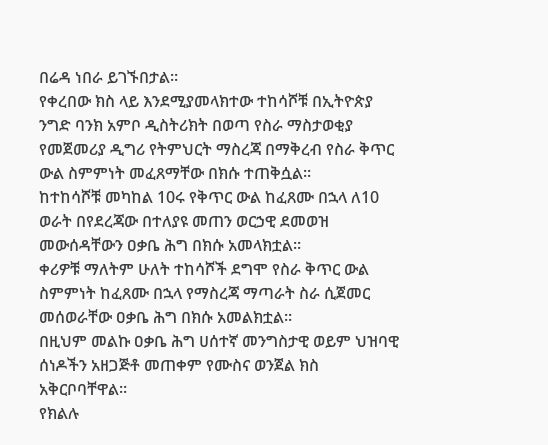በሬዳ ነበራ ይገኙበታል።
የቀረበው ክስ ላይ እንደሚያመላክተው ተከሳሾቹ በኢትዮጵያ ንግድ ባንክ አምቦ ዲስትሪክት በወጣ የስራ ማስታወቂያ የመጀመሪያ ዲግሪ የትምህርት ማስረጃ በማቅረብ የስራ ቅጥር ውል ስምምነት መፈጸማቸው በክሱ ተጠቅሷል።
ከተከሳሾቹ መካከል 10ሩ የቅጥር ውል ከፈጸሙ በኋላ ለ10 ወራት በየደረጃው በተለያዩ መጠን ወርኃዊ ደመወዝ መውሰዳቸውን ዐቃቤ ሕግ በክሱ አመላክቷል።
ቀሪዎቹ ማለትም ሁለት ተከሳሾች ደግሞ የስራ ቅጥር ውል ስምምነት ከፈጸሙ በኋላ የማስረጃ ማጣራት ስራ ሲጀመር መሰወራቸው ዐቃቤ ሕግ በክሱ አመልክቷል።
በዚህም መልኩ ዐቃቤ ሕግ ሀሰተኛ መንግስታዊ ወይም ህዝባዊ ሰነዶችን አዘጋጅቶ መጠቀም የሙስና ወንጀል ክስ አቅርቦባቸዋል።
የክልሉ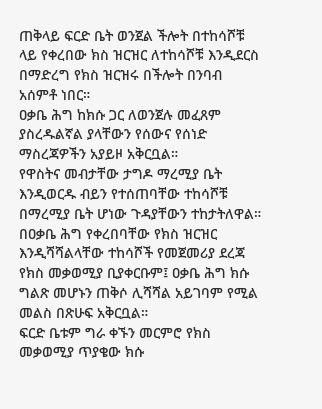ጠቅላይ ፍርድ ቤት ወንጀል ችሎት በተከሳሾቹ ላይ የቀረበው ክስ ዝርዝር ለተከሳሾቹ እንዲደርስ በማድረግ የክስ ዝርዝሩ በችሎት በንባብ አሰምቶ ነበር።
ዐቃቤ ሕግ ከክሱ ጋር ለወንጀሉ መፈጸም ያስረዱልኛል ያላቸውን የሰውና የሰነድ ማስረጃዎችን አያይዞ አቅርቧል።
የዋስትና መብታቸው ታግዶ ማረሚያ ቤት እንዲወርዱ ብይን የተሰጠባቸው ተከሳሾቹ በማረሚያ ቤት ሆነው ጉዳያቸውን ተከታትለዋል።
በዐቃቤ ሕግ የቀረበባቸው የክስ ዝርዝር እንዲሻሻልላቸው ተከሳሾች የመጀመሪያ ደረጃ የክስ መቃወሚያ ቢያቀርቡም፤ ዐቃቤ ሕግ ክሱ ግልጽ መሆኑን ጠቅሶ ሊሻሻል አይገባም የሚል መልስ በጽሁፍ አቅርቧል።
ፍርድ ቤቱም ግራ ቀኙን መርምሮ የክስ መቃወሚያ ጥያቄው ክሱ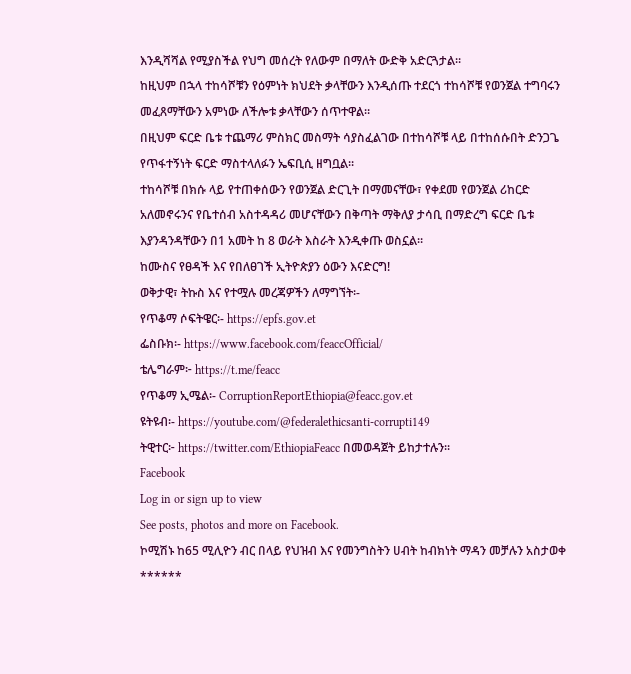እንዲሻሻል የሚያስችል የህግ መሰረት የለውም በማለት ውድቅ አድርጓታል።
ከዚህም በኋላ ተከሳሾቹን የዕምነት ክህደት ቃላቸውን እንዲሰጡ ተደርጎ ተከሳሾቹ የወንጀል ተግባሩን መፈጸማቸውን አምነው ለችሎቱ ቃላቸውን ሰጥተዋል።
በዚህም ፍርድ ቤቱ ተጨማሪ ምስክር መስማት ሳያስፈልገው በተከሳሾቹ ላይ በተከሰሱበት ድንጋጌ የጥፋተኝነት ፍርድ ማስተላለፉን ኤፍቢሲ ዘግቧል።
ተከሳሾቹ በክሱ ላይ የተጠቀሰውን የወንጀል ድርጊት በማመናቸው፣ የቀደመ የወንጀል ሪከርድ አለመኖሩንና የቤተሰብ አስተዳዳሪ መሆናቸውን በቅጣት ማቅለያ ታሳቢ በማድረግ ፍርድ ቤቱ እያንዳንዳቸውን በ1 አመት ከ 8 ወራት እስራት እንዲቀጡ ወስኗል።
ከሙስና የፀዳች እና የበለፀገች ኢትዮጵያን ዕውን እናድርግ!
ወቅታዊ፣ ትኩስ እና የተሟሉ መረጃዎችን ለማግኘት፡-
የጥቆማ ሶፍትዌር፡- https://epfs.gov.et
ፌስቡክ፡- https://www.facebook.com/feaccOfficial/
ቴሌግራም፦ https://t.me/feacc
የጥቆማ ኢሜል፡- CorruptionReportEthiopia@feacc.gov.et
ዩትዩብ፡- https://youtube.com/@federalethicsanti-corrupti149
ትዊተር፦ https://twitter.com/EthiopiaFeacc በመወዳጀት ይከታተሉን፡፡
Facebook
Log in or sign up to view
See posts, photos and more on Facebook.
ኮሚሽኑ ከ65 ሚሊዮን ብር በላይ የህዝብ እና የመንግስትን ሀብት ከብክነት ማዳን መቻሉን አስታወቀ
******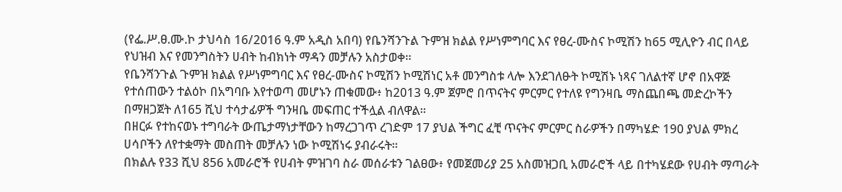(የፌ.ሥ.ፀ.ሙ.ኮ ታህሳስ 16/2016 ዓ.ም አዲስ አበባ) የቤንሻንጉል ጉምዝ ክልል የሥነምግባር እና የፀረ-ሙስና ኮሚሽን ከ65 ሚሊዮን ብር በላይ የህዝብ እና የመንግስትን ሀብት ከብክነት ማዳን መቻሉን አስታወቀ።
የቤንሻንጉል ጉምዝ ክልል የሥነምግባር እና የፀረ-ሙስና ኮሚሽን ኮሚሽነር አቶ መንግስቱ ላሎ እንደገለፁት ኮሚሽኑ ነጻና ገለልተኛ ሆኖ በአዋጅ የተሰጠውን ተልዕኮ በአግባቡ እየተወጣ መሆኑን ጠቁመው፥ ከ2013 ዓ.ም ጀምሮ በጥናትና ምርምር የተለዩ የግንዛቤ ማስጨበጫ መድረኮችን በማዘጋጀት ለ165 ሺህ ተሳታፊዎች ግንዛቤ መፍጠር ተችሏል ብለዋል፡፡
በዘርፉ የተከናወኑ ተግባራት ውጤታማነታቸውን ከማረጋገጥ ረገድም 17 ያህል ችግር ፈቺ ጥናትና ምርምር ስራዎችን በማካሄድ 190 ያህል ምክረ ሀሳቦችን ለየተቋማት መስጠት መቻሉን ነው ኮሚሽነሩ ያብራሩት፡፡
በክልሉ የ33 ሺህ 856 አመራሮች የሀብት ምዝገባ ስራ መሰራቱን ገልፀው፥ የመጀመሪያ 25 አስመዝጋቢ አመራሮች ላይ በተካሄደው የሀብት ማጣራት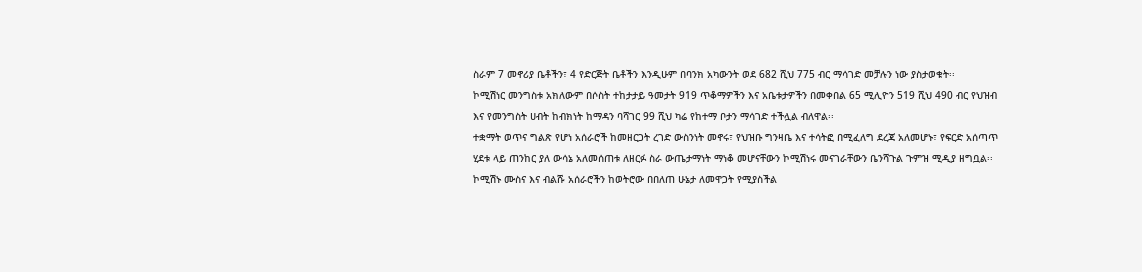ስራም 7 መኖሪያ ቤቶችን፣ 4 የድርጅት ቤቶችን እንዲሁም በባንክ አካውንት ወደ 682 ሺህ 775 ብር ማሳገድ መቻሉን ነው ያስታወቁት፡፡
ኮሚሽነር መንግስቱ አክለውም በሶስት ተከታታይ ዓመታት 919 ጥቆማዎችን እና አቤቱታዎችን በመቀበል 65 ሚሊዮን 519 ሺህ 490 ብር የህዝብ እና የመንግስት ሀብት ከብክነት ከማዳን ባሻገር 99 ሺህ ካሬ የከተማ ቦታን ማሳገድ ተችሏል ብለዋል፡፡
ተቋማት ወጥና ግልጽ የሆነ አሰራሮች ከመዘርጋት ረገድ ውስንነት መኖሩ፣ የህዝቡ ግንዛቤ እና ተሳትፎ በሚፈለግ ደረጃ አለመሆኑ፣ የፍርድ አሰጣጥ ሂደቱ ላይ ጠንከር ያለ ውሳኔ አለመሰጠቱ ለዘርፉ ስራ ውጤታማነት ማነቆ መሆናቸውን ኮሚሽነሩ መናገራቸውን ቤንሻጉል ጉምዝ ሚዲያ ዘግቧል፡፡
ኮሚሽኑ ሙስና እና ብልሹ አሰራሮችን ከወትሮው በበለጠ ሁኔታ ለመዋጋት የሚያስችል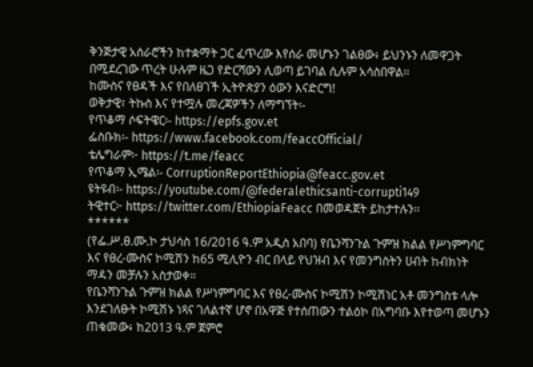ቅንጅታዊ አሰራሮችን ከተቋማት ጋር ፈጥረው እየሰራ መሆኑን ገልፀው፥ ይህንኑን ለመዋጋት በሚደረገው ጥረት ሁሉም ዜጋ የድርሻውን ሊወጣ ይገባል ሲሉም አሳስበዋል፡፡
ከሙስና የፀዳች እና የበለፀገች ኢትዮጵያን ዕውን እናድርግ!
ወቅታዊ፣ ትኩስ እና የተሟሉ መረጃዎችን ለማግኘት፡-
የጥቆማ ሶፍትዌር፡- https://epfs.gov.et
ፌስቡክ፡- https://www.facebook.com/feaccOfficial/
ቴሌግራም፦ https://t.me/feacc
የጥቆማ ኢሜል፡- CorruptionReportEthiopia@feacc.gov.et
ዩትዩብ፡- https://youtube.com/@federalethicsanti-corrupti149
ትዊተር፦ https://twitter.com/EthiopiaFeacc በመወዳጀት ይከታተሉን፡፡
******
(የፌ.ሥ.ፀ.ሙ.ኮ ታህሳስ 16/2016 ዓ.ም አዲስ አበባ) የቤንሻንጉል ጉምዝ ክልል የሥነምግባር እና የፀረ-ሙስና ኮሚሽን ከ65 ሚሊዮን ብር በላይ የህዝብ እና የመንግስትን ሀብት ከብክነት ማዳን መቻሉን አስታወቀ።
የቤንሻንጉል ጉምዝ ክልል የሥነምግባር እና የፀረ-ሙስና ኮሚሽን ኮሚሽነር አቶ መንግስቱ ላሎ እንደገለፁት ኮሚሽኑ ነጻና ገለልተኛ ሆኖ በአዋጅ የተሰጠውን ተልዕኮ በአግባቡ እየተወጣ መሆኑን ጠቁመው፥ ከ2013 ዓ.ም ጀምሮ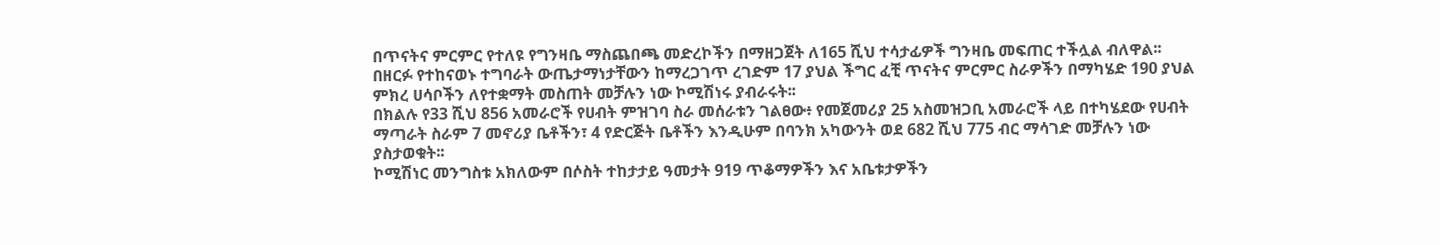በጥናትና ምርምር የተለዩ የግንዛቤ ማስጨበጫ መድረኮችን በማዘጋጀት ለ165 ሺህ ተሳታፊዎች ግንዛቤ መፍጠር ተችሏል ብለዋል፡፡
በዘርፉ የተከናወኑ ተግባራት ውጤታማነታቸውን ከማረጋገጥ ረገድም 17 ያህል ችግር ፈቺ ጥናትና ምርምር ስራዎችን በማካሄድ 190 ያህል ምክረ ሀሳቦችን ለየተቋማት መስጠት መቻሉን ነው ኮሚሽነሩ ያብራሩት፡፡
በክልሉ የ33 ሺህ 856 አመራሮች የሀብት ምዝገባ ስራ መሰራቱን ገልፀው፥ የመጀመሪያ 25 አስመዝጋቢ አመራሮች ላይ በተካሄደው የሀብት ማጣራት ስራም 7 መኖሪያ ቤቶችን፣ 4 የድርጅት ቤቶችን እንዲሁም በባንክ አካውንት ወደ 682 ሺህ 775 ብር ማሳገድ መቻሉን ነው ያስታወቁት፡፡
ኮሚሽነር መንግስቱ አክለውም በሶስት ተከታታይ ዓመታት 919 ጥቆማዎችን እና አቤቱታዎችን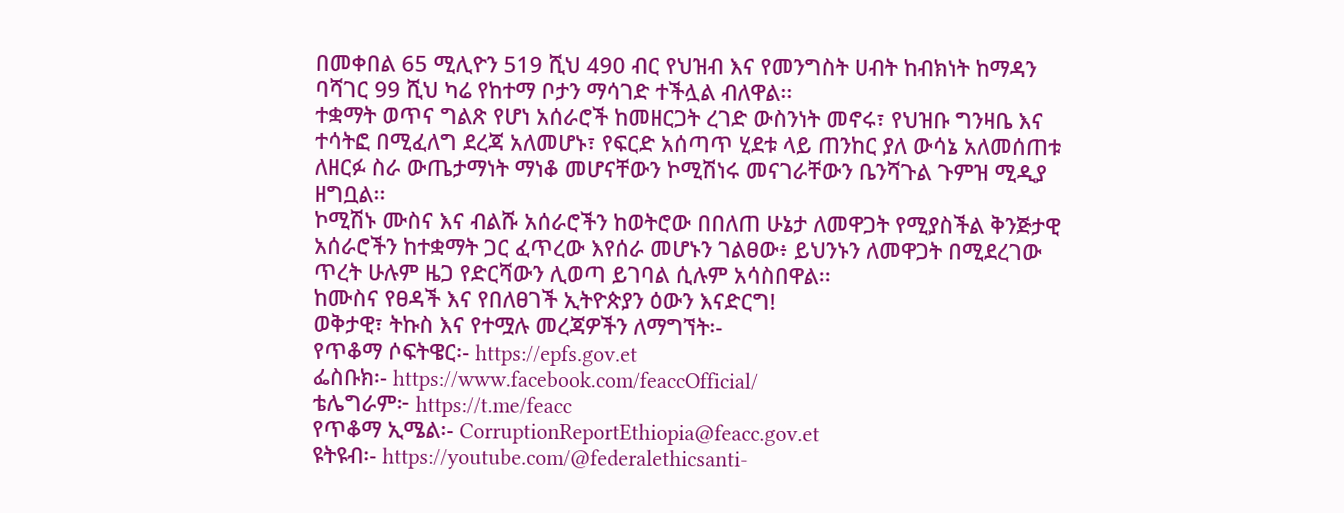በመቀበል 65 ሚሊዮን 519 ሺህ 490 ብር የህዝብ እና የመንግስት ሀብት ከብክነት ከማዳን ባሻገር 99 ሺህ ካሬ የከተማ ቦታን ማሳገድ ተችሏል ብለዋል፡፡
ተቋማት ወጥና ግልጽ የሆነ አሰራሮች ከመዘርጋት ረገድ ውስንነት መኖሩ፣ የህዝቡ ግንዛቤ እና ተሳትፎ በሚፈለግ ደረጃ አለመሆኑ፣ የፍርድ አሰጣጥ ሂደቱ ላይ ጠንከር ያለ ውሳኔ አለመሰጠቱ ለዘርፉ ስራ ውጤታማነት ማነቆ መሆናቸውን ኮሚሽነሩ መናገራቸውን ቤንሻጉል ጉምዝ ሚዲያ ዘግቧል፡፡
ኮሚሽኑ ሙስና እና ብልሹ አሰራሮችን ከወትሮው በበለጠ ሁኔታ ለመዋጋት የሚያስችል ቅንጅታዊ አሰራሮችን ከተቋማት ጋር ፈጥረው እየሰራ መሆኑን ገልፀው፥ ይህንኑን ለመዋጋት በሚደረገው ጥረት ሁሉም ዜጋ የድርሻውን ሊወጣ ይገባል ሲሉም አሳስበዋል፡፡
ከሙስና የፀዳች እና የበለፀገች ኢትዮጵያን ዕውን እናድርግ!
ወቅታዊ፣ ትኩስ እና የተሟሉ መረጃዎችን ለማግኘት፡-
የጥቆማ ሶፍትዌር፡- https://epfs.gov.et
ፌስቡክ፡- https://www.facebook.com/feaccOfficial/
ቴሌግራም፦ https://t.me/feacc
የጥቆማ ኢሜል፡- CorruptionReportEthiopia@feacc.gov.et
ዩትዩብ፡- https://youtube.com/@federalethicsanti-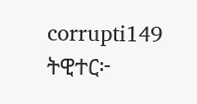corrupti149
ትዊተር፦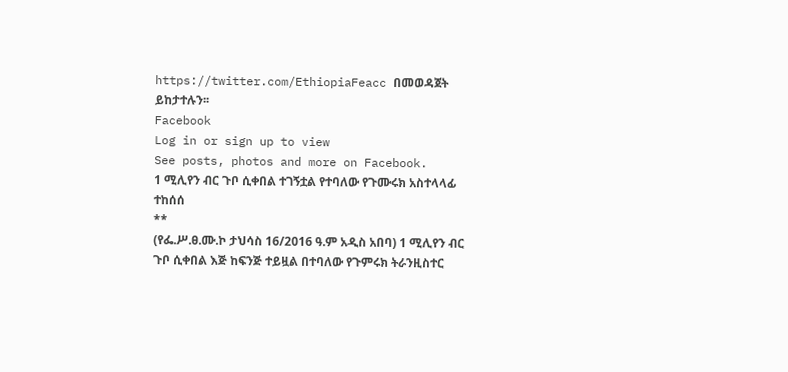https://twitter.com/EthiopiaFeacc በመወዳጀት ይከታተሉን፡፡
Facebook
Log in or sign up to view
See posts, photos and more on Facebook.
1 ሚሊየን ብር ጉቦ ሲቀበል ተገኝቷል የተባለው የጉሙሩክ አስተላላፊ ተከሰሰ
**
(የፌ.ሥ.ፀ.ሙ.ኮ ታህሳስ 16/2016 ዓ.ም አዲስ አበባ) 1 ሚሊየን ብር ጉቦ ሲቀበል እጅ ከፍንጅ ተይዟል በተባለው የጉምሩክ ትራንዚስተር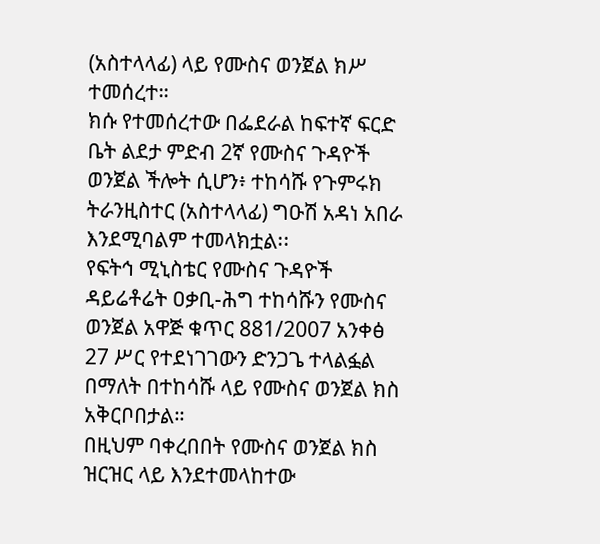(አስተላላፊ) ላይ የሙስና ወንጀል ክሥ ተመሰረተ።
ክሱ የተመሰረተው በፌደራል ከፍተኛ ፍርድ ቤት ልደታ ምድብ 2ኛ የሙስና ጉዳዮች ወንጀል ችሎት ሲሆን፥ ተከሳሹ የጉምሩክ ትራንዚስተር (አስተላላፊ) ግዑሽ አዳነ አበራ እንደሚባልም ተመላክቷል፡፡
የፍትኅ ሚኒስቴር የሙስና ጉዳዮች ዳይሬቶሬት ዐቃቢ-ሕግ ተከሳሹን የሙስና ወንጀል አዋጅ ቁጥር 881/2007 አንቀፅ 27 ሥር የተደነገገውን ድንጋጌ ተላልፏል በማለት በተከሳሹ ላይ የሙስና ወንጀል ክስ አቅርቦበታል።
በዚህም ባቀረበበት የሙስና ወንጀል ክስ ዝርዝር ላይ እንደተመላከተው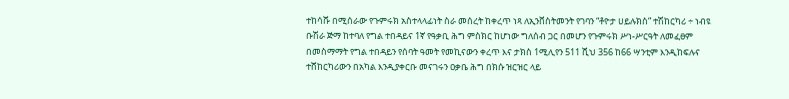ተከሳሹ በሚሰራው የጉምሩክ አስተላላፊነት ስራ መሰረት ከቀረጥ ነጻ ለኢንቨስትመንት የገባን “ቶዮታ ሀይሉክስ” ተሽከርካሪ ÷ ነብዩ ቡሽራ ጅማ ከተባለ የግል ተበዳይና 1ኛ የዓቃቢ ሕግ ምስክር ከሆነው ግለሰብ ጋር በመሆን የጉምሩክ ሥነ-ሥርዓት ለመፈፀም በመስማማት የግል ተበዳይን የሰባት ዓመት የመኪናውን ቀረጥ እና ታክስ 1ሚሊየን 511 ሺህ 356 ከ66 ሣንቲም እንዲከፍሉና ተሸከርካሪውን በአካል እንዲያቀርቡ መናገሩን ዐቃቤ ሕግ በክሱ ዝርዝር ላይ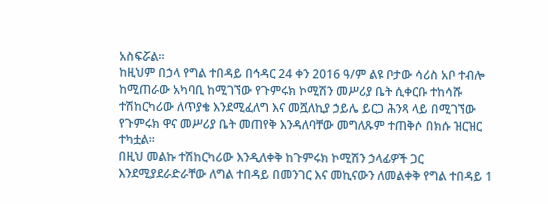አስፍሯል።
ከዚህም በኃላ የግል ተበዳይ በኅዳር 24 ቀን 2016 ዓ/ም ልዩ ቦታው ሳሪስ አቦ ተብሎ ከሚጠራው አካባቢ ከሚገኘው የጉምሩክ ኮሚሽን መሥሪያ ቤት ሲቀርቡ ተከሳሹ ተሽከርካሪው ለጥያቄ እንደሚፈለግ እና መሿለኪያ ኃይሌ ይርጋ ሕንጻ ላይ በሚገኘው የጉምሩክ ዋና መሥሪያ ቤት መጠየቅ እንዳለባቸው መግለጹም ተጠቅሶ በክሱ ዝርዝር ተካቷል።
በዚህ መልኩ ተሽከርካሪው እንዲለቀቅ ከጉምሩክ ኮሚሽን ኃላፊዎች ጋር እንደሚያደራድራቸው ለግል ተበዳይ በመንገር እና መኪናውን ለመልቀቅ የግል ተበዳይ 1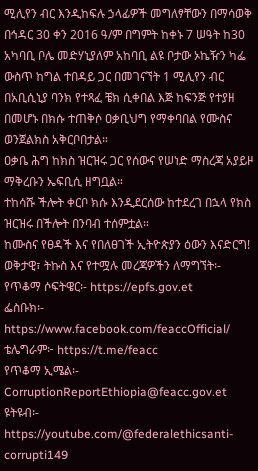ሚሊየን ብር እንዲከፍሉ ኃላፊዎች መግለፃቸውን በማሳወቅ በኅዳር 30 ቀን 2016 ዓ/ም በግምት ከቀኑ 7 ሠዓት ከ30 አካባቢ ቦሌ መድሃኒያለም አከባቢ ልዩ ቦታው ኦኬዥን ካፌ ውስጥ ከግል ተበዳይ ጋር በመገናኘት 1 ሚሊየን ብር በአቢሲኒያ ባንክ የተጻፈ ቼክ ሲቀበል እጅ ከፍንጅ የተያዘ በመሆኑ በክሱ ተጠቅሶ ዐቃቢህግ የማቀባበል የሙስና ወንጀልክስ አቅርቦበታል።
ዐቃቤ ሕግ ከክስ ዝርዝሩ ጋር የሰውና የሠነድ ማስረጃ አያይዞ ማቅረቡን ኤፍቢሲ ዘግቧል።
ተከሳሹ ችሎት ቀርቦ ክሱ እንዲደርሰው ከተደረገ በኋላ የክስ ዝርዝሩ በችሎት በንባብ ተሰምቷል።
ከሙስና የፀዳች እና የበለፀገች ኢትዮጵያን ዕውን እናድርግ!
ወቅታዊ፣ ትኩስ እና የተሟሉ መረጃዎችን ለማግኘት፡-
የጥቆማ ሶፍትዌር፡- https://epfs.gov.et
ፌስቡክ፡- https://www.facebook.com/feaccOfficial/
ቴሌግራም፦ https://t.me/feacc
የጥቆማ ኢሜል፡- CorruptionReportEthiopia@feacc.gov.et
ዩትዩብ፡- https://youtube.com/@federalethicsanti-corrupti149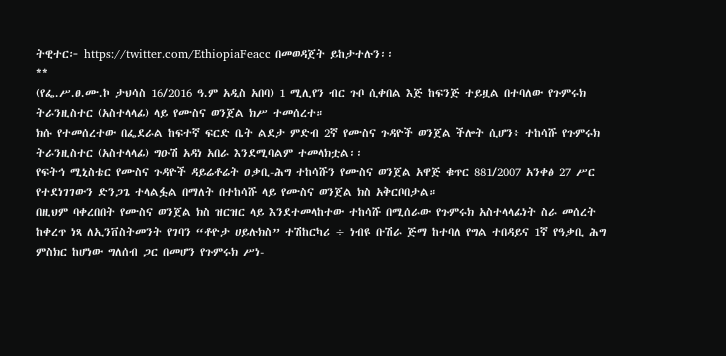ትዊተር፦ https://twitter.com/EthiopiaFeacc በመወዳጀት ይከታተሉን፡፡
**
(የፌ.ሥ.ፀ.ሙ.ኮ ታህሳስ 16/2016 ዓ.ም አዲስ አበባ) 1 ሚሊየን ብር ጉቦ ሲቀበል እጅ ከፍንጅ ተይዟል በተባለው የጉምሩክ ትራንዚስተር (አስተላላፊ) ላይ የሙስና ወንጀል ክሥ ተመሰረተ።
ክሱ የተመሰረተው በፌደራል ከፍተኛ ፍርድ ቤት ልደታ ምድብ 2ኛ የሙስና ጉዳዮች ወንጀል ችሎት ሲሆን፥ ተከሳሹ የጉምሩክ ትራንዚስተር (አስተላላፊ) ግዑሽ አዳነ አበራ እንደሚባልም ተመላክቷል፡፡
የፍትኅ ሚኒስቴር የሙስና ጉዳዮች ዳይሬቶሬት ዐቃቢ-ሕግ ተከሳሹን የሙስና ወንጀል አዋጅ ቁጥር 881/2007 አንቀፅ 27 ሥር የተደነገገውን ድንጋጌ ተላልፏል በማለት በተከሳሹ ላይ የሙስና ወንጀል ክስ አቅርቦበታል።
በዚህም ባቀረበበት የሙስና ወንጀል ክስ ዝርዝር ላይ እንደተመላከተው ተከሳሹ በሚሰራው የጉምሩክ አስተላላፊነት ስራ መሰረት ከቀረጥ ነጻ ለኢንቨስትመንት የገባን “ቶዮታ ሀይሉክስ” ተሽከርካሪ ÷ ነብዩ ቡሽራ ጅማ ከተባለ የግል ተበዳይና 1ኛ የዓቃቢ ሕግ ምስክር ከሆነው ግለሰብ ጋር በመሆን የጉምሩክ ሥነ-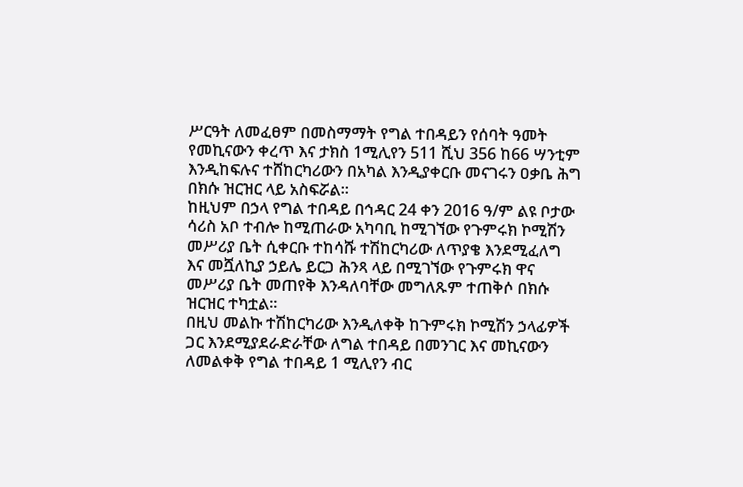ሥርዓት ለመፈፀም በመስማማት የግል ተበዳይን የሰባት ዓመት የመኪናውን ቀረጥ እና ታክስ 1ሚሊየን 511 ሺህ 356 ከ66 ሣንቲም እንዲከፍሉና ተሸከርካሪውን በአካል እንዲያቀርቡ መናገሩን ዐቃቤ ሕግ በክሱ ዝርዝር ላይ አስፍሯል።
ከዚህም በኃላ የግል ተበዳይ በኅዳር 24 ቀን 2016 ዓ/ም ልዩ ቦታው ሳሪስ አቦ ተብሎ ከሚጠራው አካባቢ ከሚገኘው የጉምሩክ ኮሚሽን መሥሪያ ቤት ሲቀርቡ ተከሳሹ ተሽከርካሪው ለጥያቄ እንደሚፈለግ እና መሿለኪያ ኃይሌ ይርጋ ሕንጻ ላይ በሚገኘው የጉምሩክ ዋና መሥሪያ ቤት መጠየቅ እንዳለባቸው መግለጹም ተጠቅሶ በክሱ ዝርዝር ተካቷል።
በዚህ መልኩ ተሽከርካሪው እንዲለቀቅ ከጉምሩክ ኮሚሽን ኃላፊዎች ጋር እንደሚያደራድራቸው ለግል ተበዳይ በመንገር እና መኪናውን ለመልቀቅ የግል ተበዳይ 1 ሚሊየን ብር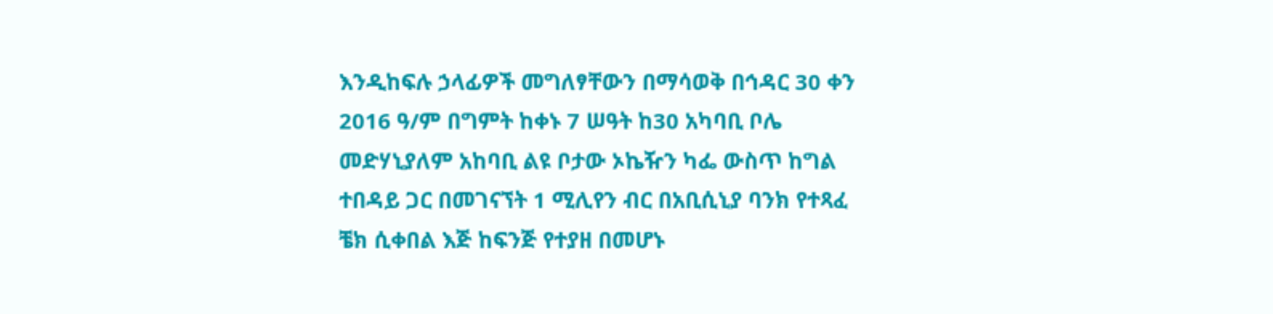እንዲከፍሉ ኃላፊዎች መግለፃቸውን በማሳወቅ በኅዳር 30 ቀን 2016 ዓ/ም በግምት ከቀኑ 7 ሠዓት ከ30 አካባቢ ቦሌ መድሃኒያለም አከባቢ ልዩ ቦታው ኦኬዥን ካፌ ውስጥ ከግል ተበዳይ ጋር በመገናኘት 1 ሚሊየን ብር በአቢሲኒያ ባንክ የተጻፈ ቼክ ሲቀበል እጅ ከፍንጅ የተያዘ በመሆኑ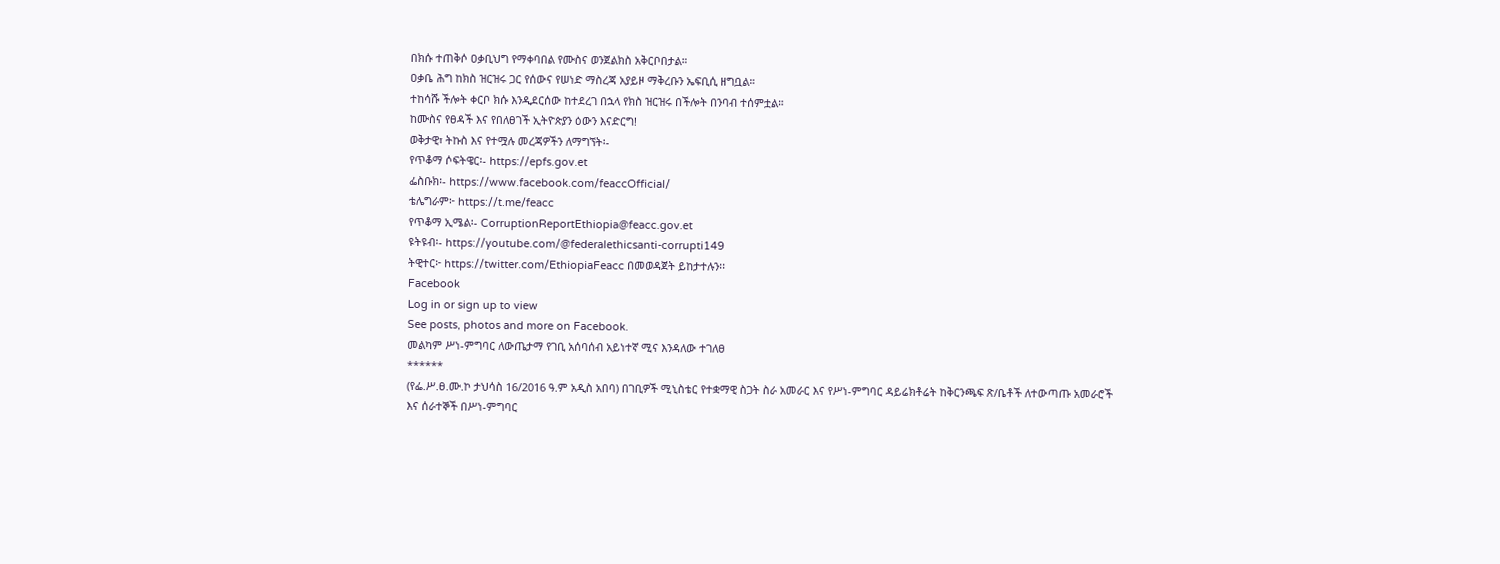በክሱ ተጠቅሶ ዐቃቢህግ የማቀባበል የሙስና ወንጀልክስ አቅርቦበታል።
ዐቃቤ ሕግ ከክስ ዝርዝሩ ጋር የሰውና የሠነድ ማስረጃ አያይዞ ማቅረቡን ኤፍቢሲ ዘግቧል።
ተከሳሹ ችሎት ቀርቦ ክሱ እንዲደርሰው ከተደረገ በኋላ የክስ ዝርዝሩ በችሎት በንባብ ተሰምቷል።
ከሙስና የፀዳች እና የበለፀገች ኢትዮጵያን ዕውን እናድርግ!
ወቅታዊ፣ ትኩስ እና የተሟሉ መረጃዎችን ለማግኘት፡-
የጥቆማ ሶፍትዌር፡- https://epfs.gov.et
ፌስቡክ፡- https://www.facebook.com/feaccOfficial/
ቴሌግራም፦ https://t.me/feacc
የጥቆማ ኢሜል፡- CorruptionReportEthiopia@feacc.gov.et
ዩትዩብ፡- https://youtube.com/@federalethicsanti-corrupti149
ትዊተር፦ https://twitter.com/EthiopiaFeacc በመወዳጀት ይከታተሉን፡፡
Facebook
Log in or sign up to view
See posts, photos and more on Facebook.
መልካም ሥነ-ምግባር ለውጤታማ የገቢ አሰባሰብ አይነተኛ ሚና እንዳለው ተገለፀ
******
(የፌ.ሥ.ፀ.ሙ.ኮ ታህሳስ 16/2016 ዓ.ም አዲስ አበባ) በገቢዎች ሚኒስቴር የተቋማዊ ስጋት ስራ አመራር እና የሥነ-ምግባር ዳይሬክቶሬት ከቅርንጫፍ ጽ/ቤቶች ለተውጣጡ አመራሮች እና ሰራተኞች በሥነ-ምግባር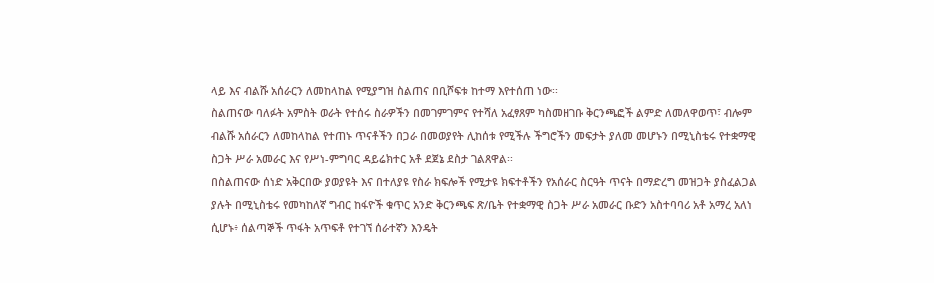ላይ እና ብልሹ አሰራርን ለመከላከል የሚያግዝ ስልጠና በቢሾፍቱ ከተማ እየተሰጠ ነው፡፡
ስልጠናው ባለፉት አምስት ወራት የተሰሩ ስራዎችን በመገምገምና የተሻለ አፈፃጸም ካስመዘገቡ ቅርንጫፎች ልምድ ለመለዋወጥ፣ ብሎም ብልሹ አሰራርን ለመከላከል የተጠኑ ጥናቶችን በጋራ በመወያየት ሊከሰቱ የሚችሉ ችግሮችን መፍታት ያለመ መሆኑን በሚኒስቴሩ የተቋማዊ ስጋት ሥራ አመራር እና የሥነ-ምግባር ዳይሬክተር አቶ ደጀኔ ደስታ ገልጸዋል፡፡
በስልጠናው ሰነድ አቅርበው ያወያዩት እና በተለያዩ የስራ ክፍሎች የሚታዩ ክፍተቶችን የአሰራር ስርዓት ጥናት በማድረግ መዝጋት ያስፈልጋል ያሉት በሚኒስቴሩ የመካከለኛ ግብር ከፋዮች ቁጥር አንድ ቅርንጫፍ ጽ/ቤት የተቋማዊ ስጋት ሥራ አመራር ቡድን አስተባባሪ አቶ አማረ አለነ ሲሆኑ፥ ሰልጣኞች ጥፋት አጥፍቶ የተገኘ ሰራተኛን እንዴት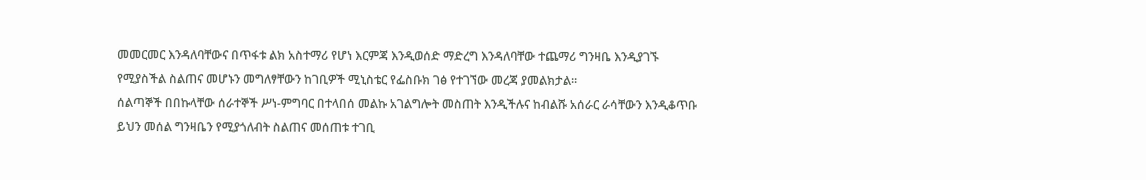መመርመር እንዳለባቸውና በጥፋቱ ልክ አስተማሪ የሆነ እርምጃ እንዲወሰድ ማድረግ እንዳለባቸው ተጨማሪ ግንዛቤ እንዲያገኙ የሚያስችል ስልጠና መሆኑን መግለፃቸውን ከገቢዎች ሚኒስቴር የፌስቡክ ገፅ የተገኘው መረጃ ያመልክታል፡፡
ሰልጣኞች በበኩላቸው ሰራተኞች ሥነ-ምግባር በተላበሰ መልኩ አገልግሎት መስጠት እንዲችሉና ከብልሹ አሰራር ራሳቸውን እንዲቆጥቡ ይህን መሰል ግንዛቤን የሚያጎለብት ስልጠና መሰጠቱ ተገቢ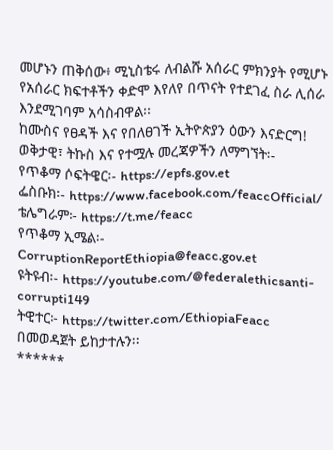መሆኑን ጠቅሰው፥ ሚኒስቴሩ ለብልሹ አሰራር ምክንያት የሚሆኑ የአሰራር ክፍተቶችን ቀድሞ እየለየ በጥናት የተደገፈ ስራ ሊሰራ እንደሚገባም አሳስብዋል፡፡
ከሙስና የፀዳች እና የበለፀገች ኢትዮጵያን ዕውን እናድርግ!
ወቅታዊ፣ ትኩስ እና የተሟሉ መረጃዎችን ለማግኘት፡-
የጥቆማ ሶፍትዌር፡- https://epfs.gov.et
ፌስቡክ፡- https://www.facebook.com/feaccOfficial/
ቴሌግራም፦ https://t.me/feacc
የጥቆማ ኢሜል፡- CorruptionReportEthiopia@feacc.gov.et
ዩትዩብ፡- https://youtube.com/@federalethicsanti-corrupti149
ትዊተር፦ https://twitter.com/EthiopiaFeacc በመወዳጀት ይከታተሉን፡፡
******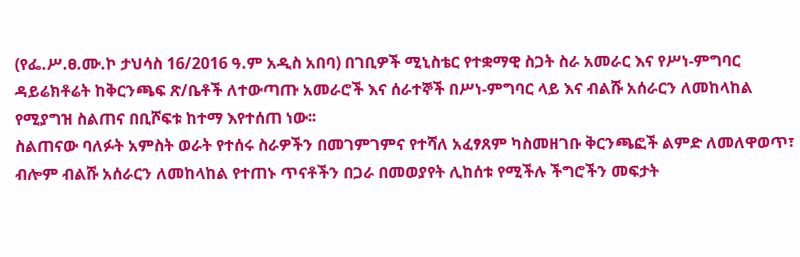(የፌ.ሥ.ፀ.ሙ.ኮ ታህሳስ 16/2016 ዓ.ም አዲስ አበባ) በገቢዎች ሚኒስቴር የተቋማዊ ስጋት ስራ አመራር እና የሥነ-ምግባር ዳይሬክቶሬት ከቅርንጫፍ ጽ/ቤቶች ለተውጣጡ አመራሮች እና ሰራተኞች በሥነ-ምግባር ላይ እና ብልሹ አሰራርን ለመከላከል የሚያግዝ ስልጠና በቢሾፍቱ ከተማ እየተሰጠ ነው፡፡
ስልጠናው ባለፉት አምስት ወራት የተሰሩ ስራዎችን በመገምገምና የተሻለ አፈፃጸም ካስመዘገቡ ቅርንጫፎች ልምድ ለመለዋወጥ፣ ብሎም ብልሹ አሰራርን ለመከላከል የተጠኑ ጥናቶችን በጋራ በመወያየት ሊከሰቱ የሚችሉ ችግሮችን መፍታት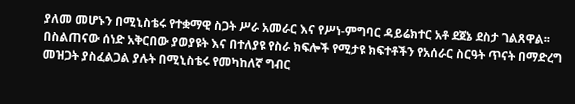ያለመ መሆኑን በሚኒስቴሩ የተቋማዊ ስጋት ሥራ አመራር እና የሥነ-ምግባር ዳይሬክተር አቶ ደጀኔ ደስታ ገልጸዋል፡፡
በስልጠናው ሰነድ አቅርበው ያወያዩት እና በተለያዩ የስራ ክፍሎች የሚታዩ ክፍተቶችን የአሰራር ስርዓት ጥናት በማድረግ መዝጋት ያስፈልጋል ያሉት በሚኒስቴሩ የመካከለኛ ግብር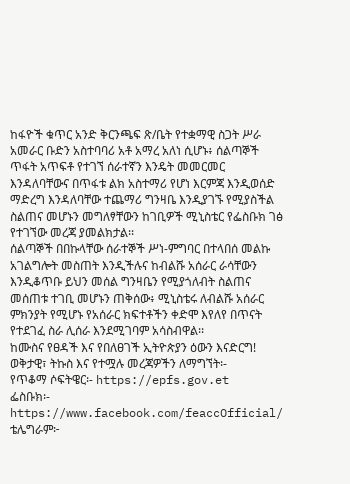ከፋዮች ቁጥር አንድ ቅርንጫፍ ጽ/ቤት የተቋማዊ ስጋት ሥራ አመራር ቡድን አስተባባሪ አቶ አማረ አለነ ሲሆኑ፥ ሰልጣኞች ጥፋት አጥፍቶ የተገኘ ሰራተኛን እንዴት መመርመር እንዳለባቸውና በጥፋቱ ልክ አስተማሪ የሆነ እርምጃ እንዲወሰድ ማድረግ እንዳለባቸው ተጨማሪ ግንዛቤ እንዲያገኙ የሚያስችል ስልጠና መሆኑን መግለፃቸውን ከገቢዎች ሚኒስቴር የፌስቡክ ገፅ የተገኘው መረጃ ያመልክታል፡፡
ሰልጣኞች በበኩላቸው ሰራተኞች ሥነ-ምግባር በተላበሰ መልኩ አገልግሎት መስጠት እንዲችሉና ከብልሹ አሰራር ራሳቸውን እንዲቆጥቡ ይህን መሰል ግንዛቤን የሚያጎለብት ስልጠና መሰጠቱ ተገቢ መሆኑን ጠቅሰው፥ ሚኒስቴሩ ለብልሹ አሰራር ምክንያት የሚሆኑ የአሰራር ክፍተቶችን ቀድሞ እየለየ በጥናት የተደገፈ ስራ ሊሰራ እንደሚገባም አሳስብዋል፡፡
ከሙስና የፀዳች እና የበለፀገች ኢትዮጵያን ዕውን እናድርግ!
ወቅታዊ፣ ትኩስ እና የተሟሉ መረጃዎችን ለማግኘት፡-
የጥቆማ ሶፍትዌር፡- https://epfs.gov.et
ፌስቡክ፡- https://www.facebook.com/feaccOfficial/
ቴሌግራም፦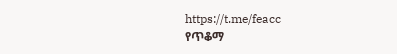https://t.me/feacc
የጥቆማ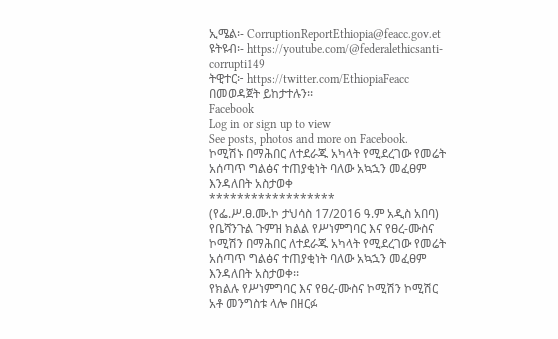ኢሜል፡- CorruptionReportEthiopia@feacc.gov.et
ዩትዩብ፡- https://youtube.com/@federalethicsanti-corrupti149
ትዊተር፦ https://twitter.com/EthiopiaFeacc በመወዳጀት ይከታተሉን፡፡
Facebook
Log in or sign up to view
See posts, photos and more on Facebook.
ኮሚሽኑ በማሕበር ለተደራጁ አካላት የሚደረገው የመሬት አሰጣጥ ግልፅና ተጠያቂነት ባለው አኳኋን መፈፀም እንዳለበት አስታወቀ
******************
(የፌ.ሥ.ፀ.ሙ.ኮ ታህሳስ 17/2016 ዓ.ም አዲስ አበባ) የቤሻንጉል ጉምዝ ክልል የሥነምግባር እና የፀረ-ሙስና ኮሚሽን በማሕበር ለተደራጁ አካላት የሚደረገው የመሬት አሰጣጥ ግልፅና ተጠያቂነት ባለው አኳኋን መፈፀም እንዳለበት አስታወቀ፡፡
የክልሉ የሥነምግባር እና የፀረ-ሙስና ኮሚሽን ኮሚሽር አቶ መንግስቱ ላሎ በዘርፉ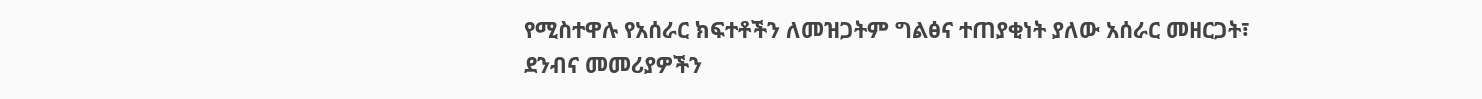የሚስተዋሉ የአሰራር ክፍተቶችን ለመዝጋትም ግልፅና ተጠያቂነት ያለው አሰራር መዘርጋት፣ ደንብና መመሪያዎችን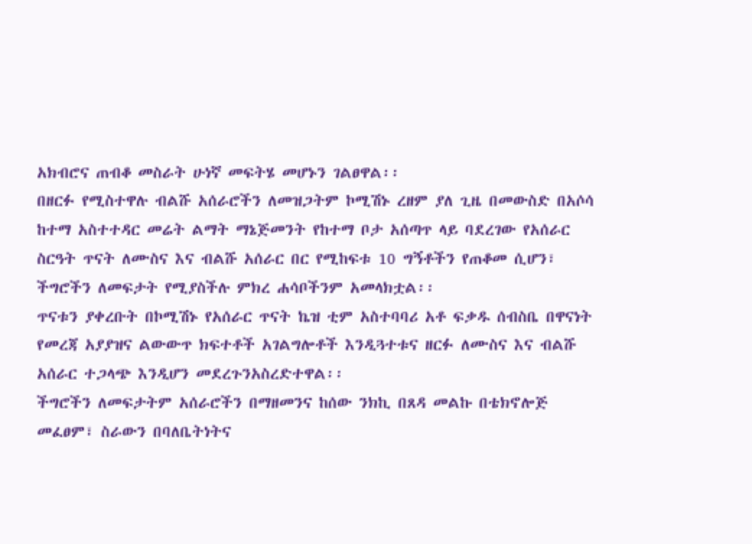አክብሮና ጠብቆ መስራት ሁነኛ መፍትሄ መሆኑን ገልፀዋል፡፡
በዘርፉ የሚስተዋሉ ብልሹ አሰራሮችን ለመዝጋትም ኮሚሽኑ ረዘም ያለ ጊዜ በመውስድ በአሶሳ ከተማ አስተተዳር መሬት ልማት ማኔጅመንት የከተማ ቦታ አሰጣጥ ላይ ባደረገው የአሰራር ስርዓት ጥናት ለሙስና እና ብልሹ አሰራር በር የሚከፍቱ 10 ግኝቶችን የጠቆመ ሲሆን፣ ችግሮችን ለመፍታት የሚያስችሉ ምክረ ሐሳቦችንም አመላክቷል፡፡
ጥናቱን ያቀረቡት በኮሚሽኑ የአሰራር ጥናት ኬዝ ቲም አስተባባሪ አቶ ፍቃዱ ሰብስቤ በዋናነት የመረጃ አያያዝና ልውውጥ ክፍተቶች አገልግሎቶች እንዲጓተቱና ዘርፉ ለሙስና እና ብልሹ አሰራር ተጋላጭ እንዲሆን መደረጉንአስረድተዋል፡፡
ችግሮችን ለመፍታትም አሰራሮችን በማዘመንና ከሰው ንክኪ በጸዳ መልኩ በቴክኖሎጅ መፈፀም፣ ስራውን በባለቤትነትና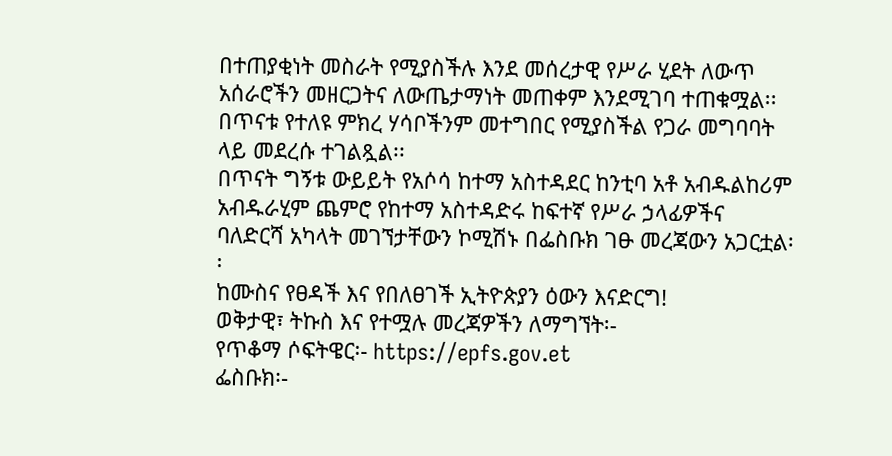በተጠያቂነት መስራት የሚያስችሉ እንደ መሰረታዊ የሥራ ሂደት ለውጥ አሰራሮችን መዘርጋትና ለውጤታማነት መጠቀም እንደሚገባ ተጠቁሟል፡፡ በጥናቱ የተለዩ ምክረ ሃሳቦችንም መተግበር የሚያስችል የጋራ መግባባት ላይ መደረሱ ተገልጿል፡፡
በጥናት ግኝቱ ውይይት የአሶሳ ከተማ አስተዳደር ከንቲባ አቶ አብዱልከሪም አብዱራሂም ጨምሮ የከተማ አስተዳድሩ ከፍተኛ የሥራ ኃላፊዎችና ባለድርሻ አካላት መገኘታቸውን ኮሚሽኑ በፌስቡክ ገፁ መረጃውን አጋርቷል፡፡
ከሙስና የፀዳች እና የበለፀገች ኢትዮጵያን ዕውን እናድርግ!
ወቅታዊ፣ ትኩስ እና የተሟሉ መረጃዎችን ለማግኘት፡-
የጥቆማ ሶፍትዌር፡- https://epfs.gov.et
ፌስቡክ፡-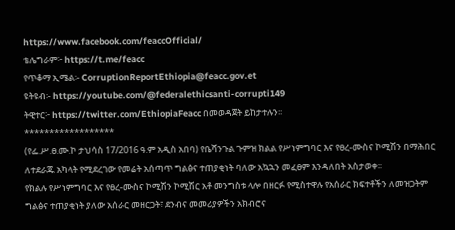https://www.facebook.com/feaccOfficial/
ቴሌግራም፦ https://t.me/feacc
የጥቆማ ኢሜል፡- CorruptionReportEthiopia@feacc.gov.et
ዩትዩብ፡- https://youtube.com/@federalethicsanti-corrupti149
ትዊተር፦ https://twitter.com/EthiopiaFeacc በመወዳጀት ይከታተሉን፡፡
******************
(የፌ.ሥ.ፀ.ሙ.ኮ ታህሳስ 17/2016 ዓ.ም አዲስ አበባ) የቤሻንጉል ጉምዝ ክልል የሥነምግባር እና የፀረ-ሙስና ኮሚሽን በማሕበር ለተደራጁ አካላት የሚደረገው የመሬት አሰጣጥ ግልፅና ተጠያቂነት ባለው አኳኋን መፈፀም እንዳለበት አስታወቀ፡፡
የክልሉ የሥነምግባር እና የፀረ-ሙስና ኮሚሽን ኮሚሽር አቶ መንግስቱ ላሎ በዘርፉ የሚስተዋሉ የአሰራር ክፍተቶችን ለመዝጋትም ግልፅና ተጠያቂነት ያለው አሰራር መዘርጋት፣ ደንብና መመሪያዎችን አክብሮና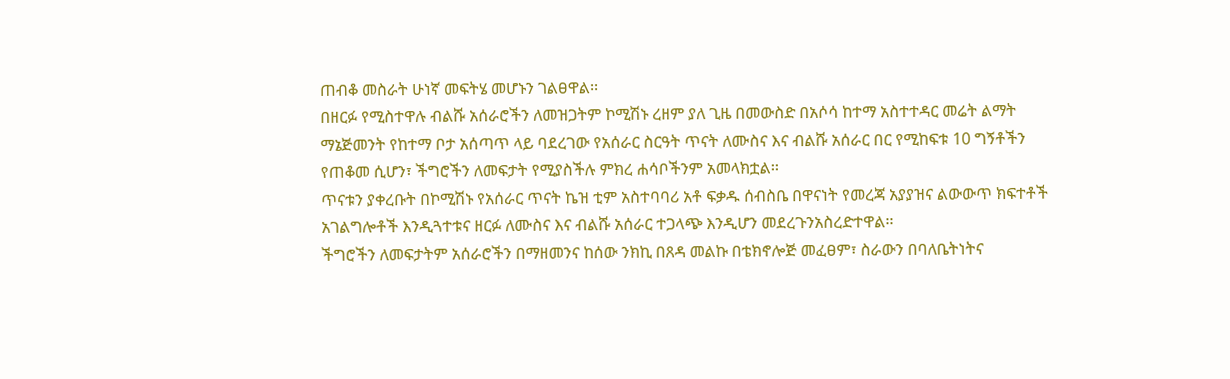ጠብቆ መስራት ሁነኛ መፍትሄ መሆኑን ገልፀዋል፡፡
በዘርፉ የሚስተዋሉ ብልሹ አሰራሮችን ለመዝጋትም ኮሚሽኑ ረዘም ያለ ጊዜ በመውስድ በአሶሳ ከተማ አስተተዳር መሬት ልማት ማኔጅመንት የከተማ ቦታ አሰጣጥ ላይ ባደረገው የአሰራር ስርዓት ጥናት ለሙስና እና ብልሹ አሰራር በር የሚከፍቱ 10 ግኝቶችን የጠቆመ ሲሆን፣ ችግሮችን ለመፍታት የሚያስችሉ ምክረ ሐሳቦችንም አመላክቷል፡፡
ጥናቱን ያቀረቡት በኮሚሽኑ የአሰራር ጥናት ኬዝ ቲም አስተባባሪ አቶ ፍቃዱ ሰብስቤ በዋናነት የመረጃ አያያዝና ልውውጥ ክፍተቶች አገልግሎቶች እንዲጓተቱና ዘርፉ ለሙስና እና ብልሹ አሰራር ተጋላጭ እንዲሆን መደረጉንአስረድተዋል፡፡
ችግሮችን ለመፍታትም አሰራሮችን በማዘመንና ከሰው ንክኪ በጸዳ መልኩ በቴክኖሎጅ መፈፀም፣ ስራውን በባለቤትነትና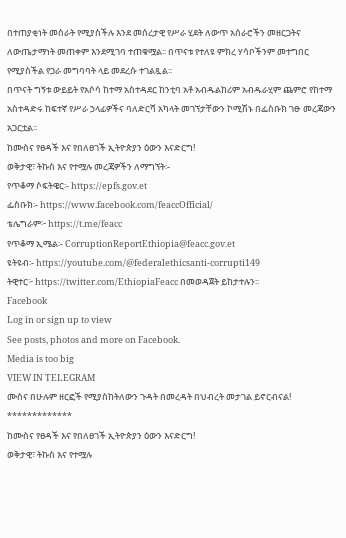በተጠያቂነት መስራት የሚያስችሉ እንደ መሰረታዊ የሥራ ሂደት ለውጥ አሰራሮችን መዘርጋትና ለውጤታማነት መጠቀም እንደሚገባ ተጠቁሟል፡፡ በጥናቱ የተለዩ ምክረ ሃሳቦችንም መተግበር የሚያስችል የጋራ መግባባት ላይ መደረሱ ተገልጿል፡፡
በጥናት ግኝቱ ውይይት የአሶሳ ከተማ አስተዳደር ከንቲባ አቶ አብዱልከሪም አብዱራሂም ጨምሮ የከተማ አስተዳድሩ ከፍተኛ የሥራ ኃላፊዎችና ባለድርሻ አካላት መገኘታቸውን ኮሚሽኑ በፌስቡክ ገፁ መረጃውን አጋርቷል፡፡
ከሙስና የፀዳች እና የበለፀገች ኢትዮጵያን ዕውን እናድርግ!
ወቅታዊ፣ ትኩስ እና የተሟሉ መረጃዎችን ለማግኘት፡-
የጥቆማ ሶፍትዌር፡- https://epfs.gov.et
ፌስቡክ፡- https://www.facebook.com/feaccOfficial/
ቴሌግራም፦ https://t.me/feacc
የጥቆማ ኢሜል፡- CorruptionReportEthiopia@feacc.gov.et
ዩትዩብ፡- https://youtube.com/@federalethicsanti-corrupti149
ትዊተር፦ https://twitter.com/EthiopiaFeacc በመወዳጀት ይከታተሉን፡፡
Facebook
Log in or sign up to view
See posts, photos and more on Facebook.
Media is too big
VIEW IN TELEGRAM
ሙስና በሁሉም ዘርፎች የሚያስከትለውን ጉዳት በመረዳት በህብረት መታገል ይኖርብናል!
*************
ከሙስና የፀዳች እና የበለፀገች ኢትዮጵያን ዕውን እናድርግ!
ወቅታዊ፣ ትኩስ እና የተሟሉ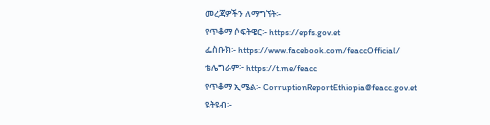መረጃዎችን ለማግኘት፡-
የጥቆማ ሶፍትዌር፡- https://epfs.gov.et
ፌስቡክ፡- https://www.facebook.com/feaccOfficial/
ቴሌግራም፦ https://t.me/feacc
የጥቆማ ኢሜል፡- CorruptionReportEthiopia@feacc.gov.et
ዩትዩብ፡-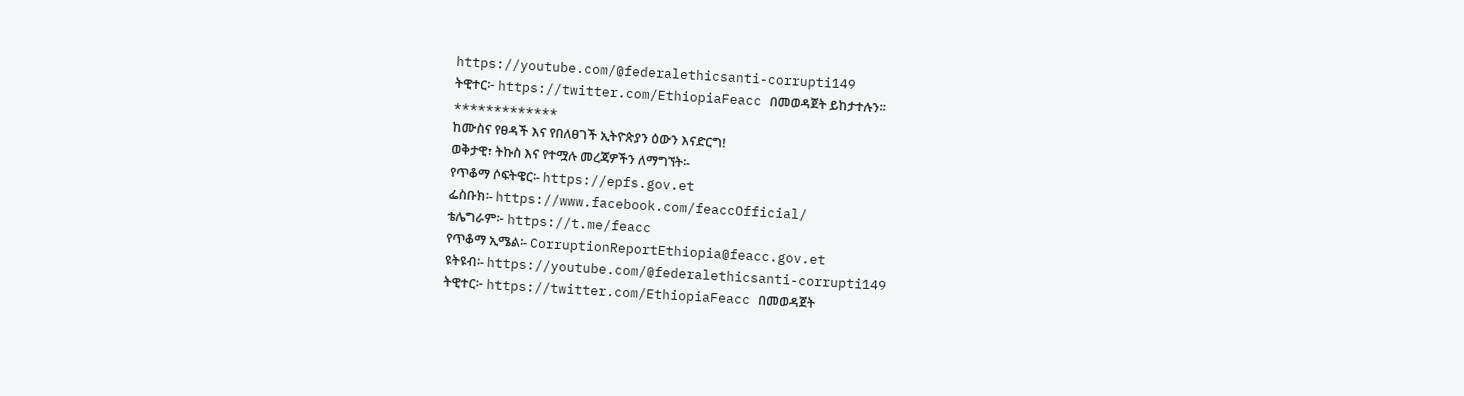https://youtube.com/@federalethicsanti-corrupti149
ትዊተር፦ https://twitter.com/EthiopiaFeacc በመወዳጀት ይከታተሉን፡፡
*************
ከሙስና የፀዳች እና የበለፀገች ኢትዮጵያን ዕውን እናድርግ!
ወቅታዊ፣ ትኩስ እና የተሟሉ መረጃዎችን ለማግኘት፡-
የጥቆማ ሶፍትዌር፡- https://epfs.gov.et
ፌስቡክ፡- https://www.facebook.com/feaccOfficial/
ቴሌግራም፦ https://t.me/feacc
የጥቆማ ኢሜል፡- CorruptionReportEthiopia@feacc.gov.et
ዩትዩብ፡- https://youtube.com/@federalethicsanti-corrupti149
ትዊተር፦ https://twitter.com/EthiopiaFeacc በመወዳጀት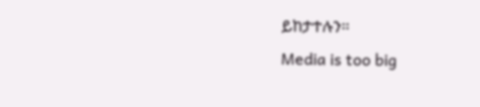ይከታተሉን፡፡
Media is too big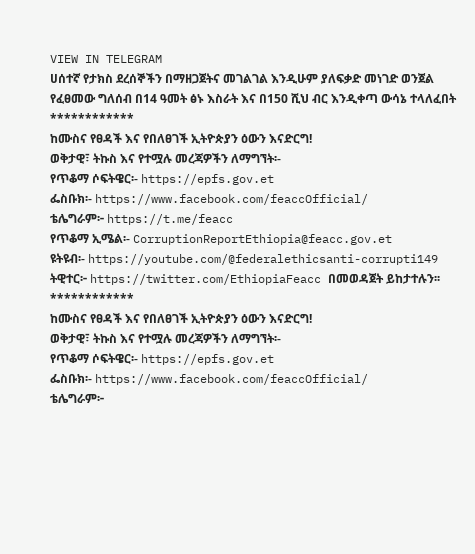VIEW IN TELEGRAM
ሀሰተኛ የታክስ ደረሰኞችን በማዘጋጀትና መገልገል እንዲሁም ያለፍቃድ መነገድ ወንጀል የፈፀመው ግለሰብ በ14 ዓመት ፅኑ እስራት እና በ150 ሺህ ብር እንዲቀጣ ውሳኔ ተላለፈበት
************
ከሙስና የፀዳች እና የበለፀገች ኢትዮጵያን ዕውን እናድርግ!
ወቅታዊ፣ ትኩስ እና የተሟሉ መረጃዎችን ለማግኘት፡-
የጥቆማ ሶፍትዌር፡- https://epfs.gov.et
ፌስቡክ፡- https://www.facebook.com/feaccOfficial/
ቴሌግራም፦ https://t.me/feacc
የጥቆማ ኢሜል፡- CorruptionReportEthiopia@feacc.gov.et
ዩትዩብ፡- https://youtube.com/@federalethicsanti-corrupti149
ትዊተር፦ https://twitter.com/EthiopiaFeacc በመወዳጀት ይከታተሉን፡፡
************
ከሙስና የፀዳች እና የበለፀገች ኢትዮጵያን ዕውን እናድርግ!
ወቅታዊ፣ ትኩስ እና የተሟሉ መረጃዎችን ለማግኘት፡-
የጥቆማ ሶፍትዌር፡- https://epfs.gov.et
ፌስቡክ፡- https://www.facebook.com/feaccOfficial/
ቴሌግራም፦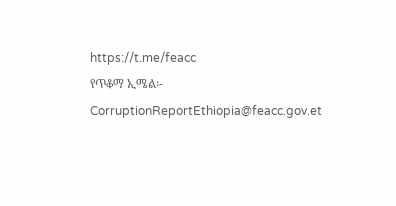https://t.me/feacc
የጥቆማ ኢሜል፡- CorruptionReportEthiopia@feacc.gov.et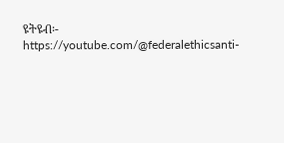ዩትዩብ፡- https://youtube.com/@federalethicsanti-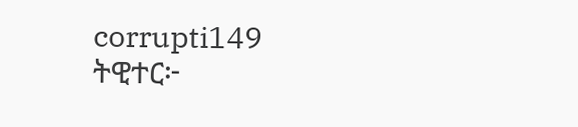corrupti149
ትዊተር፦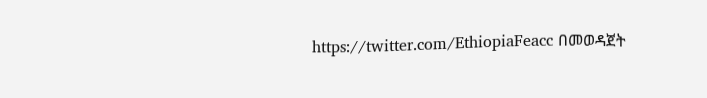https://twitter.com/EthiopiaFeacc በመወዳጀት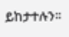ይከታተሉን፡፡